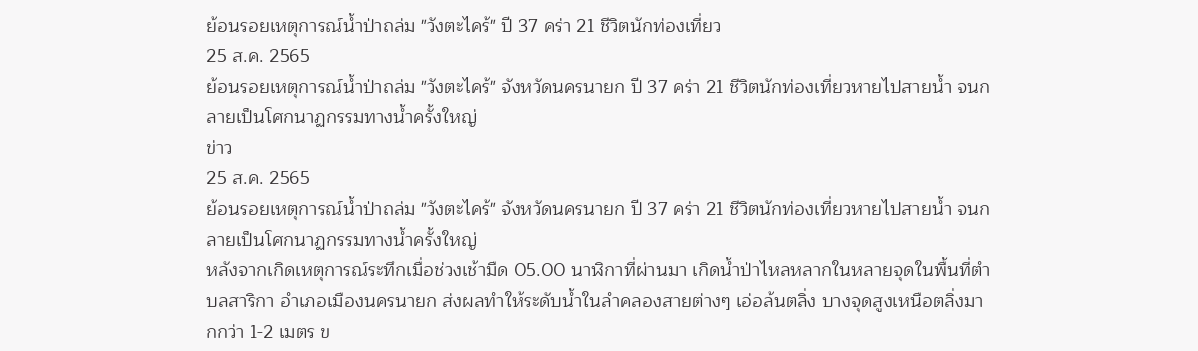ย้อนรอยเหตุการณ์น้ำป่าถล่ม "วังตะไคร้" ปี 37 คร่า 21 ชีวิตนักท่องเที่ยว
25 ส.ค. 2565
ย้อนรอยเหตุการณ์น้ำป่าถล่ม "วังตะไคร้" จังหวัดนครนายก ปี 37 คร่า 21 ชีวิตนักท่องเที่ยวหายไปสายน้ำ จนกลายเป็นโศกนาฏกรรมทางน้ำครั้งใหญ่
ข่าว
25 ส.ค. 2565
ย้อนรอยเหตุการณ์น้ำป่าถล่ม "วังตะไคร้" จังหวัดนครนายก ปี 37 คร่า 21 ชีวิตนักท่องเที่ยวหายไปสายน้ำ จนกลายเป็นโศกนาฏกรรมทางน้ำครั้งใหญ่
หลังจากเกิดเหตุการณ์ระทึกเมื่อช่วงเช้ามืด 05.00 นาฬิกาที่ผ่านมา เกิดน้ำป่าไหลหลากในหลายจุดในพื้นที่ตำบลสาริกา อำเภอเมืองนครนายก ส่งผลทำให้ระดับน้ำในลำคลองสายต่างๆ เอ่อล้นตลิ่ง บางจุดสูงเหนือตลิ่งมากกว่า 1-2 เมตร ข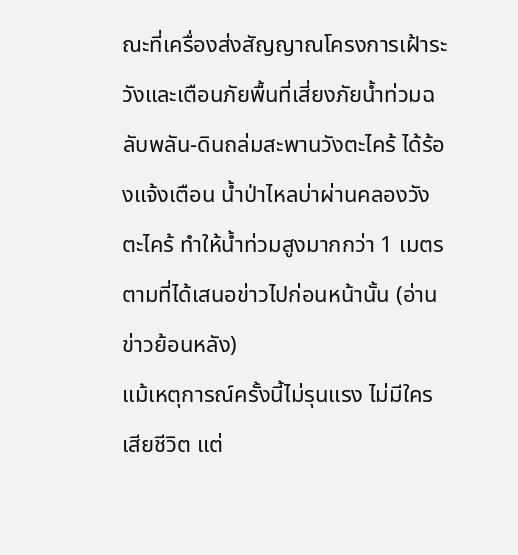ณะที่เครื่องส่งสัญญาณโครงการเฝ้าระวังและเตือนภัยพื้นที่เสี่ยงภัยน้ำท่วมฉลับพลัน-ดินถล่มสะพานวังตะไคร้ ได้ร้องแจ้งเตือน น้ำป่าไหลบ่าผ่านคลองวังตะไคร้ ทำให้น้ำท่วมสูงมากกว่า 1 เมตร ตามที่ได้เสนอข่าวไปก่อนหน้านั้น (อ่านข่าวย้อนหลัง)
แม้เหตุการณ์ครั้งนี้ไม่รุนแรง ไม่มีใครเสียชีวิต แต่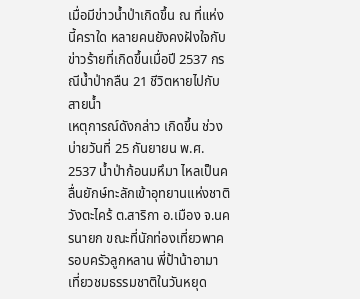เมื่อมีข่าวน้ำป่าเกิดขึ้น ณ ที่แห่งนี้คราใด หลายคนยังคงฝังใจกับข่าวร้ายที่เกิดขึ้นเมื่อปี 2537 กรณีน้ำป่ากลืน 21 ชีวิตหายไปกับสายน้ำ
เหตุการณ์ดังกล่าว เกิดขึ้น ช่วงบ่ายวันที่ 25 กันยายน พ.ศ. 2537 น้ำป่าก้อนมหึมา ไหลเป็นคลื่นยักษ์ทะลักเข้าอุทยานแห่งชาติวังตะไคร้ ต.สาริกา อ.เมือง จ.นครนายก ขณะที่นักท่องเที่ยวพาครอบครัวลูกหลาน พี่ป้าน้าอามาเที่ยวชมธรรมชาติในวันหยุด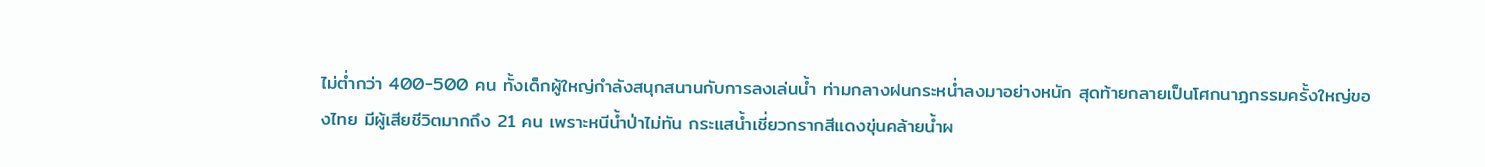ไม่ต่ำกว่า 400-500 คน ทั้งเด็กผู้ใหญ่กำลังสนุกสนานกับการลงเล่นน้ำ ท่ามกลางฝนกระหน่ำลงมาอย่างหนัก สุดท้ายกลายเป็นโศกนาฏกรรมครั้งใหญ่ของไทย มีผู้เสียชีวิตมากถึง 21 คน เพราะหนีน้ำป่าไม่ทัน กระแสน้ำเชี่ยวกรากสีแดงขุ่นคล้ายน้ำผ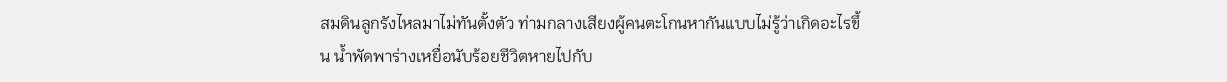สมดินลูกรังไหลมาไม่ทันตั้งตัว ท่ามกลางเสียงผู้คนตะโกนหากันแบบไม่รู้ว่าเกิดอะไรขึ้น น้ำพัดพาร่างเหยื่อนับร้อยชีวิตหายไปกับ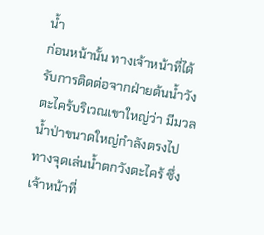น้ำ
ก่อนหน้านั้น ทางเจ้าหน้าที่ได้รับการติดต่อจากฝ่ายต้นน้ำวังตะไคร้บริเวณเขาใหญ่ว่า มีมวลน้ำป่าขนาดใหญ่กำลังตรงไปทางจุดเล่นน้ำตกวังตะไคร้ ซึ่งเจ้าหน้าที่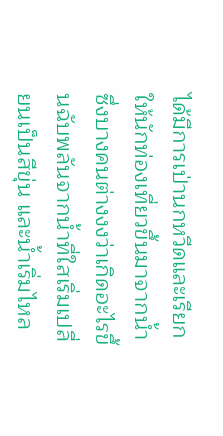ได้มีการเป่านกหวีดและเรียกให้นักท่องเที่ยวขึ้นมาจากน้ำ ซึ่งบางคนต่างงงว่าเกิดอะไรขึ้นฉับพลันจากน้ำที่ใสเริ่มเปลี่ยนเป็นสีขุ่น และน้ำเริ่มไหล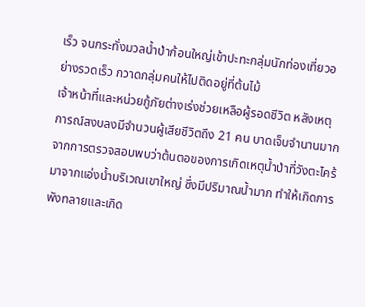เร็ว จนกระทั่งมวลน้ำป่าก้อนใหญ่เข้าปะทะกลุ่มนักท่องเที่ยวอย่างรวดเร็ว กวาดกลุ่มคนให้ไปติดอยู่ที่ต้นไม้
เจ้าหน้าที่และหน่วยกู้ภัยต่างเร่งช่วยเหลือผู้รอดชีวิต หลังเหตุการณ์สงบลงมีจำนวนผู้เสียชีวิตถึง 21 คน บาดเจ็บจำนานมาก
จากการตรวจสอบพบว่าต้นตอของการเกิดเหตุน้ำป่าที่วังตะไคร้ มาจากแอ่งน้ำบริเวณเขาใหญ่ ซึ่งมีปริมาณน้ำมาก ทำให้เกิดการพังทลายและเกิด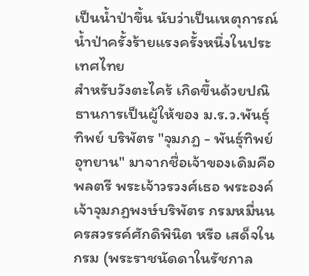เป็นน้ำป่าขึ้น นับว่าเป็นเหตุการณ์น้ำป่าครั้งร้ายแรงครั้งหนึ่งในประเทศไทย
สำหรับวังตะไคร้ เกิดขึ้นด้วยปณิธานการเป็นผู้ให้ของ ม.ร.ว.พันธุ์ทิพย์ บริพัตร "จุมภฏ - พันธุ์ทิพย์ อุทยาน" มาจากชื่อเจ้าของเดิมคือ พลตรี พระเจ้าวรวงศ์เธอ พระองค์เจ้าจุมภฏพงษ์บริพัตร กรมหมื่นนครสวรรค์ศักดิพินิต หรือ เสด็จในกรม (พระราชนัดดาในรัชกาล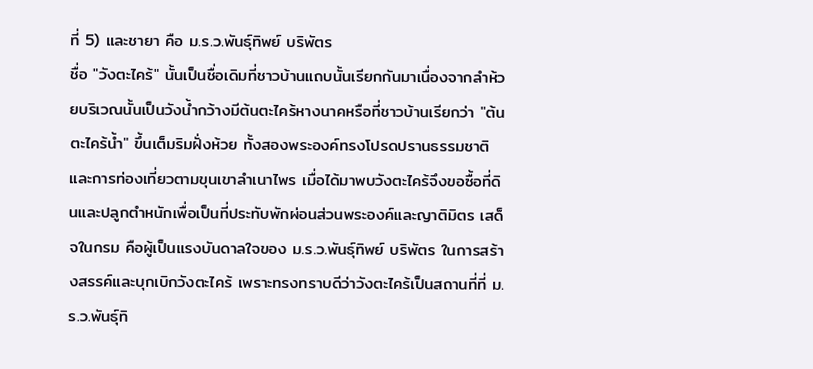ที่ 5) และชายา คือ ม.ร.ว.พันธุ์ทิพย์ บริพัตร
ชื่อ "วังตะไคร้" นั้นเป็นชื่อเดิมที่ชาวบ้านแถบนั้นเรียกกันมาเนื่องจากลำห้วยบริเวณนั้นเป็นวังน้ำกว้างมีต้นตะไคร้หางนาคหรือที่ชาวบ้านเรียกว่า "ต้นตะไคร้น้ำ" ขึ้นเต็มริมฝั่งห้วย ทั้งสองพระองค์ทรงโปรดปรานธรรมชาติและการท่องเที่ยวตามขุนเขาลำเนาไพร เมื่อได้มาพบวังตะไคร้จึงขอซื้อที่ดินและปลูกตำหนักเพื่อเป็นที่ประทับพักผ่อนส่วนพระองค์และญาติมิตร เสด็จในกรม คือผู้เป็นแรงบันดาลใจของ ม.ร.ว.พันธุ์ทิพย์ บริพัตร ในการสร้างสรรค์และบุกเบิกวังตะไคร้ เพราะทรงทราบดีว่าวังตะไคร้เป็นสถานที่ที่ ม.ร.ว.พันธุ์ทิ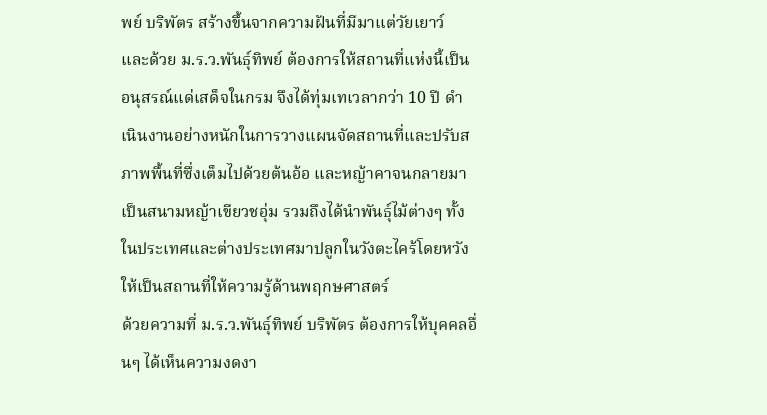พย์ บริพัตร สร้างขึ้นจากความฝันที่มีมาแต่วัยเยาว์
และด้วย ม.ร.ว.พันธุ์ทิพย์ ต้องการให้สถานที่แห่งนี้เป็นอนุสรณ์แด่เสด็จในกรม จึงได้ทุ่มเทเวลากว่า 10 ปี ดำเนินงานอย่างหนักในการวางแผนจัดสถานที่และปรับสภาพพื้นที่ซึ่งเต็มไปด้วยต้นอ้อ และหญ้าคาจนกลายมาเป็นสนามหญ้าเขียวชอุ่ม รวมถึงได้นำพันธุ์ไม้ต่างๆ ทั้งในประเทศและต่างประเทศมาปลูกในวังตะไคร้โดยหวังให้เป็นสถานที่ให้ความรู้ด้านพฤกษศาสตร์
ด้วยความที่ ม.ร.ว.พันธุ์ทิพย์ บริพัตร ต้องการให้บุคคลอื่นๆ ได้เห็นความงดงา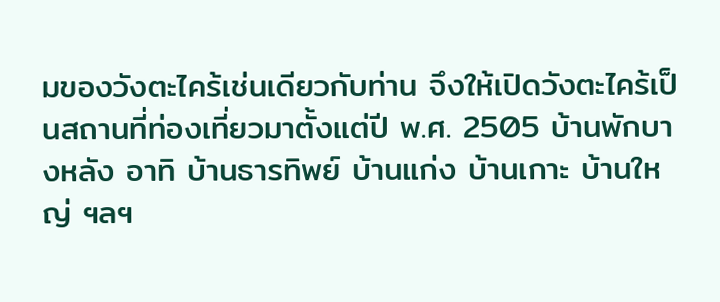มของวังตะไคร้เช่นเดียวกับท่าน จึงให้เปิดวังตะไคร้เป็นสถานที่ท่องเที่ยวมาตั้งแต่ปี พ.ศ. 2505 บ้านพักบางหลัง อาทิ บ้านธารทิพย์ บ้านแก่ง บ้านเกาะ บ้านใหญ่ ฯลฯ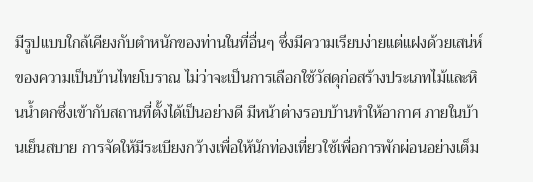มีรูปแบบใกล้เคียงกับตำหนักของท่านในที่อื่นๆ ซึ่งมีความเรียบง่ายแต่แฝงด้วยเสน่ห์ของความเป็นบ้านไทยโบราณ ไม่ว่าจะเป็นการเลือกใช้วัสดุก่อสร้างประเภทไม้และหินน้ำตกซึ่งเข้ากับสถานที่ตั้งได้เป็นอย่างดี มีหน้าต่างรอบบ้านทำให้อากาศ ภายในบ้านเย็นสบาย การจัดให้มีระเบียงกว้างเพื่อให้นักท่องเที่ยวใช้เพื่อการพักผ่อนอย่างเต็ม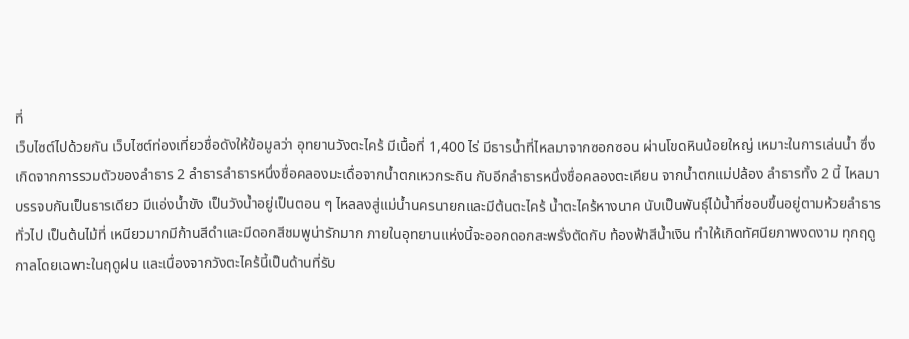ที่
เว็บไซต์ไปด้วยกัน เว็บไซต์ท่องเที่ยวชื่อดังให้ข้อมูลว่า อุทยานวังตะไคร้ มีเนื้อที่ 1,400 ไร่ มีธารน้ำที่ไหลมาจากซอกซอน ผ่านโขดหินน้อยใหญ่ เหมาะในการเล่นน้ำ ซึ่งเกิดจากการรวมตัวของลำธาร 2 ลำธารลำธารหนึ่งชื่อคลองมะเดื่อจากน้ำตกเหวกระถิน กับอีกลำธารหนึ่งชื่อคลองตะเคียน จากน้ำตกแม่ปล้อง ลำธารทั้ง 2 นี้ ไหลมาบรรจบกันเป็นธารเดียว มีแอ่งน้ำขัง เป็นวังน้ำอยู่เป็นตอน ๆ ไหลลงสู่แม่น้ำนครนายกและมีต้นตะไคร้ น้ำตะไคร้หางนาค นับเป็นพันธุ์ไม้น้ำที่ชอบขึ้นอยู่ตามห้วยลำธารทั่วไป เป็นต้นไม้ที่ เหนียวมากมีก้านสีดำและมีดอกสีชมพูน่ารักมาก ภายในอุทยานแห่งนี้จะออกดอกสะพรั่งตัดกับ ท้องฟ้าสีน้ำเงิน ทำให้เกิดทัศนียภาพงดงาม ทุกฤดูกาลโดยเฉพาะในฤดูฝน และเนื่องจากวังตะไคร้นี้เป็นด้านที่รับ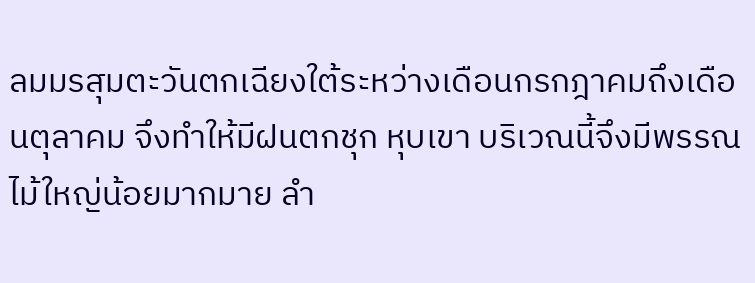ลมมรสุมตะวันตกเฉียงใต้ระหว่างเดือนกรกฎาคมถึงเดือนตุลาคม จึงทำให้มีฝนตกชุก หุบเขา บริเวณนี้จึงมีพรรณไม้ใหญ่น้อยมากมาย ลำ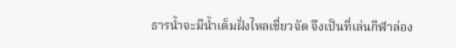ธารน้ำจะมีน้ำเต็มฝั่งไหลเชี่ยวจัด จึงเป็นที่เล่นกีฬาล่อง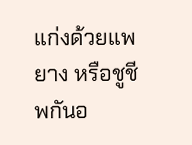แก่งด้วยแพยาง หรือชูชีพกันอ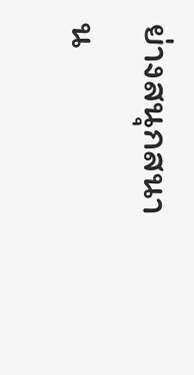ย่างสนุกสนาน